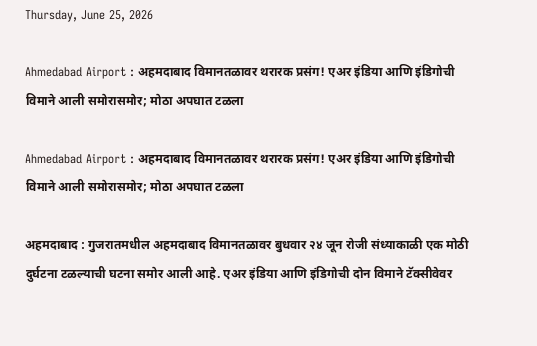Thursday, June 25, 2026

Ahmedabad Airport : अहमदाबाद विमानतळावर थरारक प्रसंग! एअर इंडिया आणि इंडिगोची विमाने आली समोरासमोर; मोठा अपघात टळला

Ahmedabad Airport : अहमदाबाद विमानतळावर थरारक प्रसंग! एअर इंडिया आणि इंडिगोची विमाने आली समोरासमोर; मोठा अपघात टळला

अहमदाबाद : गुजरातमधील अहमदाबाद विमानतळावर बुधवार २४ जून रोजी संध्याकाळी एक मोठी दुर्घटना टळल्याची घटना समोर आली आहे. एअर इंडिया आणि इंडिगोची दोन विमाने टॅक्सीवेवर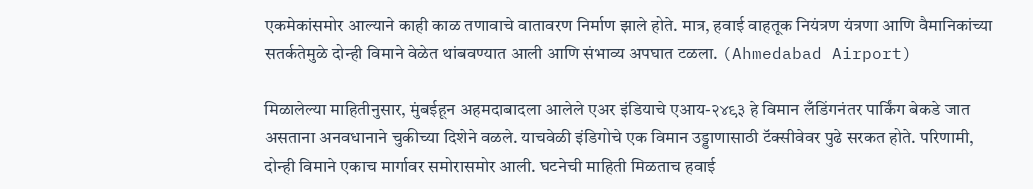एकमेकांसमोर आल्याने काही काळ तणावाचे वातावरण निर्माण झाले होते. मात्र, हवाई वाहतूक नियंत्रण यंत्रणा आणि वैमानिकांच्या सतर्कतेमुळे दोन्ही विमाने वेळेत थांबवण्यात आली आणि संभाव्य अपघात टळला. (Ahmedabad Airport)

मिळालेल्या माहितीनुसार, मुंबईहून अहमदाबादला आलेले एअर इंडियाचे एआय-२४९३ हे विमान लँडिंगनंतर पार्किंग बेकडे जात असताना अनवधानाने चुकीच्या दिशेने वळले. याचवेळी इंडिगोचे एक विमान उड्डाणासाठी टॅक्सीवेवर पुढे सरकत होते. परिणामी, दोन्ही विमाने एकाच मार्गावर समोरासमोर आली. घटनेची माहिती मिळताच हवाई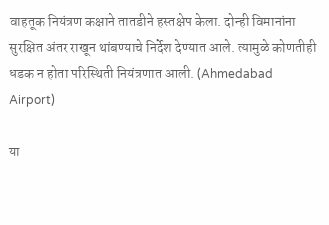वाहतूक नियंत्रण कक्षाने तातडीने हस्तक्षेप केला. दोन्ही विमानांना सुरक्षित अंतर राखून थांबण्याचे निर्देश देण्यात आले. त्यामुळे कोणतीही धडक न होता परिस्थिती नियंत्रणात आली. (Ahmedabad Airport)

या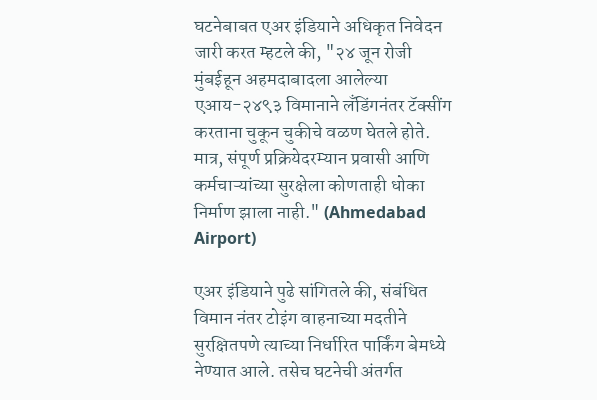घटनेबाबत एअर इंडियाने अधिकृत निवेदन जारी करत म्हटले की, "२४ जून रोजी मुंबईहून अहमदाबादला आलेल्या एआय-२४९३ विमानाने लँडिंगनंतर टॅक्सींग करताना चुकून चुकीचे वळण घेतले होते. मात्र, संपूर्ण प्रक्रियेदरम्यान प्रवासी आणि कर्मचाऱ्यांच्या सुरक्षेला कोणताही धोका निर्माण झाला नाही." (Ahmedabad Airport)

एअर इंडियाने पुढे सांगितले की, संबंधित विमान नंतर टोइंग वाहनाच्या मदतीने सुरक्षितपणे त्याच्या निर्धारित पार्किंग बेमध्ये नेण्यात आले. तसेच घटनेची अंतर्गत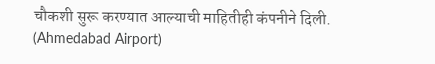चौकशी सुरू करण्यात आल्याची माहितीही कंपनीने दिली. (Ahmedabad Airport)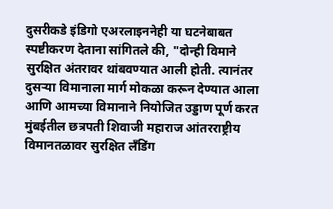दुसरीकडे इंडिगो एअरलाइननेही या घटनेबाबत स्पष्टीकरण देताना सांगितले की, "दोन्ही विमाने सुरक्षित अंतरावर थांबवण्यात आली होती. त्यानंतर दुसऱ्या विमानाला मार्ग मोकळा करून देण्यात आला आणि आमच्या विमानाने नियोजित उड्डाण पूर्ण करत मुंबईतील छत्रपती शिवाजी महाराज आंतरराष्ट्रीय विमानतळावर सुरक्षित लँडिंग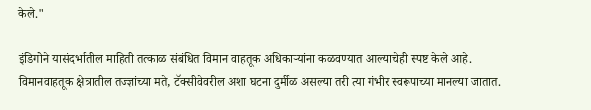केले."

इंडिगोने यासंदर्भातील माहिती तत्काळ संबंधित विमान वाहतूक अधिकाऱ्यांना कळवण्यात आल्याचेही स्पष्ट केले आहे. विमानवाहतूक क्षेत्रातील तज्ज्ञांच्या मते, टॅक्सीवेवरील अशा घटना दुर्मीळ असल्या तरी त्या गंभीर स्वरूपाच्या मानल्या जातात.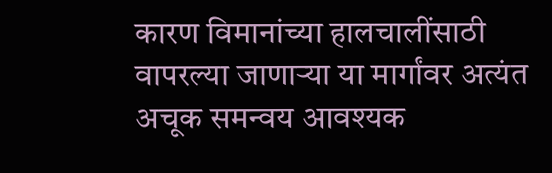कारण विमानांच्या हालचालींसाठी वापरल्या जाणाऱ्या या मार्गांवर अत्यंत अचूक समन्वय आवश्यक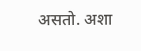असतो. अशा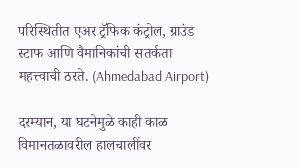परिस्थितीत एअर ट्रॅफिक कंट्रोल, ग्राउंड स्टाफ आणि वैमानिकांची सतर्कता महत्त्वाची ठरते. (Ahmedabad Airport)

दरम्यान, या घटनेमुळे काही काळ विमानतळावरील हालचालींवर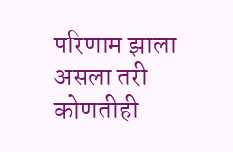परिणाम झाला असला तरी कोणतीही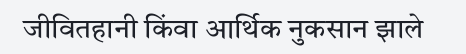जीवितहानी किंवा आर्थिक नुकसान झाले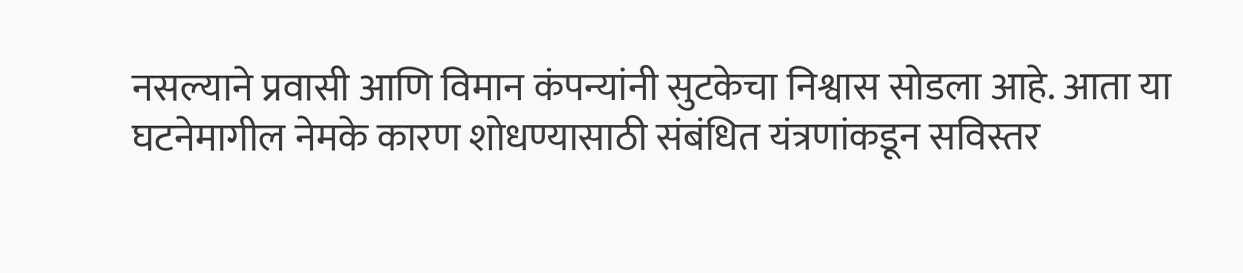नसल्याने प्रवासी आणि विमान कंपन्यांनी सुटकेचा निश्वास सोडला आहे. आता या घटनेमागील नेमके कारण शोधण्यासाठी संबंधित यंत्रणांकडून सविस्तर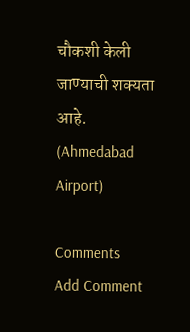चौकशी केली जाण्याची शक्यता आहे. (Ahmedabad Airport)

Comments
Add Comment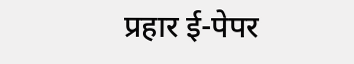प्रहार ई-पेपर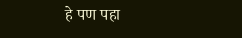हे पण पहा